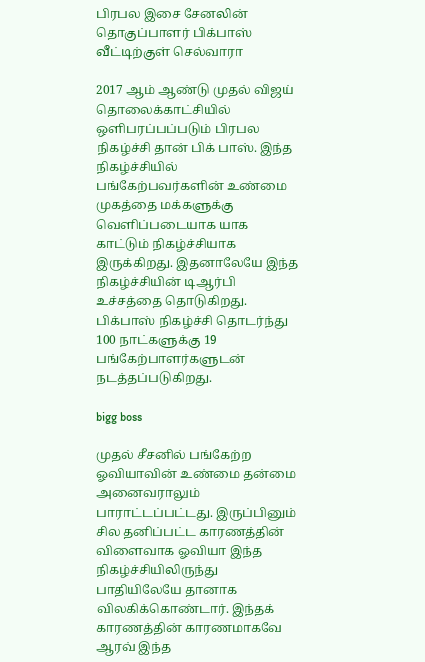பிரபல இசை சேனலின் தொகுப்பாளர் பிக்பாஸ் வீட்டிற்குள் செல்வாரா

2017 ஆம் ஆண்டு முதல் விஜய் தொலைக்காட்சியில் ஒளிபரப்பப்படும் பிரபல நிகழ்ச்சி தான் பிக் பாஸ். இந்த நிகழ்ச்சியில் பங்கேற்பவர்களின் உண்மை முகத்தை மக்களுக்கு வெளிப்படையாக யாக காட்டும் நிகழ்ச்சியாக இருக்கிறது. இதனாலேயே இந்த நிகழ்ச்சியின் டிஆர்பி உச்சத்தை தொடுகிறது. பிக்பாஸ் நிகழ்ச்சி தொடர்ந்து 100 நாட்களுக்கு 19 பங்கேற்பாளர்களுடன் நடத்தப்படுகிறது.

bigg boss

முதல் சீசனில் பங்கேற்ற ஓவியாவின் உண்மை தன்மை அனைவராலும் பாராட்டப்பட்டது. இருப்பினும் சில தனிப்பட்ட காரணத்தின் விளைவாக ஓவியா இந்த நிகழ்ச்சியிலிருந்து பாதியிலேயே தானாக விலகிக்கொண்டார். இந்தக் காரணத்தின் காரணமாகவே ஆரவ் இந்த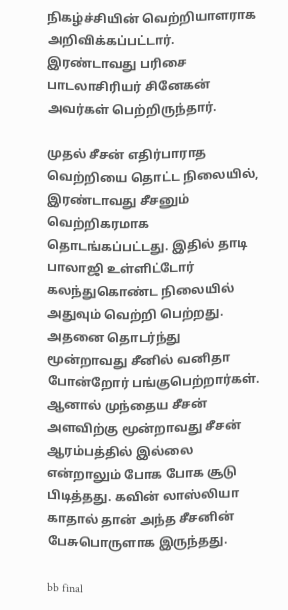நிகழ்ச்சியின் வெற்றியாளராக அறிவிக்கப்பட்டார். இரண்டாவது பரிசை பாடலாசிரியர் சினேகன் அவர்கள் பெற்றிருந்தார்.

முதல் சீசன் எதிர்பாராத வெற்றியை தொட்ட நிலையில், இரண்டாவது சீசனும் வெற்றிகரமாக தொடங்கப்பட்டது. இதில் தாடி பாலாஜி உள்ளிட்டோர் கலந்துகொண்ட நிலையில் அதுவும் வெற்றி பெற்றது. அதனை தொடர்ந்து மூன்றாவது சீனில் வனிதா போன்றோர் பங்குபெற்றார்கள். ஆனால் முந்தைய சீசன் அளவிற்கு மூன்றாவது சீசன் ஆரம்பத்தில் இல்லை என்றாலும் போக போக சூடு பிடித்தது. கவின் லாஸ்லியா காதால் தான் அந்த சீசனின் பேசுபொருளாக இருந்தது.

bb final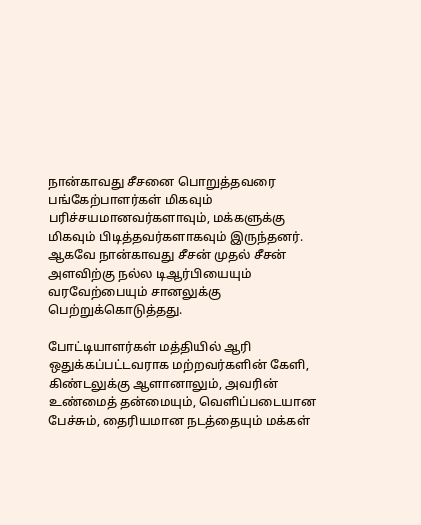நான்காவது சீசனை பொறுத்தவரை பங்கேற்பாளர்கள் மிகவும் பரிச்சயமானவர்களாவும், மக்களுக்கு மிகவும் பிடித்தவர்களாகவும் இருந்தனர். ஆகவே நான்காவது சீசன் முதல் சீசன் அளவிற்கு நல்ல டிஆர்பியையும் வரவேற்பையும் சானலுக்கு பெற்றுக்கொடுத்தது.

போட்டியாளர்கள் மத்தியில் ஆரி ஒதுக்கப்பட்டவராக மற்றவர்களின் கேளி, கிண்டலுக்கு ஆளானாலும், அவரின் உண்மைத் தன்மையும், வெளிப்படையான பேச்சும், தைரியமான நடத்தையும் மக்கள்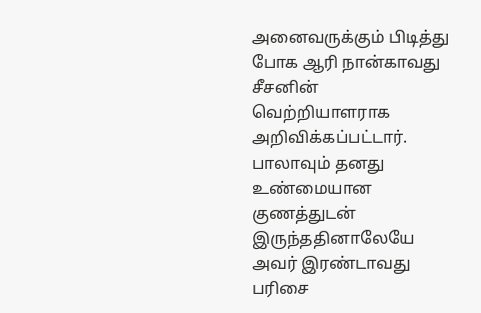அனைவருக்கும் பிடித்து போக ஆரி நான்காவது சீசனின் வெற்றியாளராக அறிவிக்கப்பட்டார். பாலாவும் தனது உண்மையான குணத்துடன் இருந்ததினாலேயே அவர் இரண்டாவது பரிசை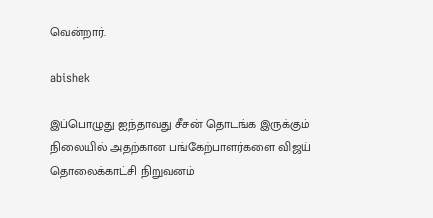வென்றார்.

abishek

இப்பொழுது ஐந்தாவது சீசன் தொடங்க இருக்கும் நிலையில் அதற்கான பங்கேற்பாளர்களை விஜய் தொலைக்காட்சி நிறுவனம்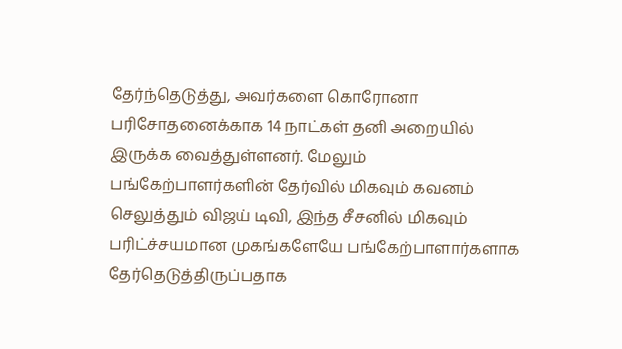தேர்ந்தெடுத்து, அவர்களை கொரோனா பரிசோதனைக்காக 14 நாட்கள் தனி அறையில் இருக்க வைத்துள்ளனர். மேலும் பங்கேற்பாளர்களின் தேர்வில் மிகவும் கவனம் செலுத்தும் விஜய் டிவி, இந்த சீசனில் மிகவும் பரிட்ச்சயமான முகங்களேயே பங்கேற்பாளார்களாக தேர்தெடுத்திருப்பதாக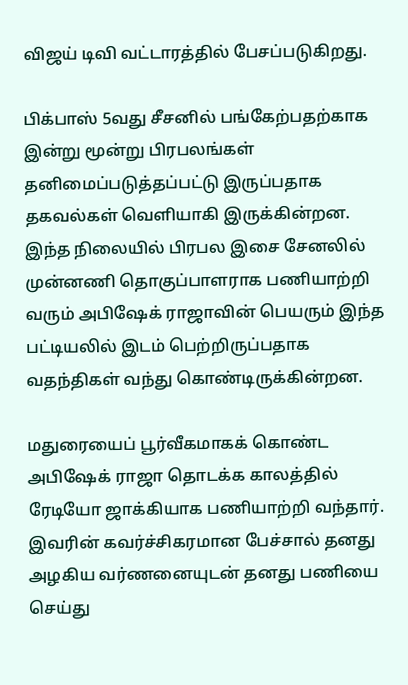விஜய் டிவி வட்டாரத்தில் பேசப்படுகிறது.

பிக்பாஸ் 5வது சீசனில் பங்கேற்பதற்காக இன்று மூன்று பிரபலங்கள் தனிமைப்படுத்தப்பட்டு இருப்பதாக தகவல்கள் வெளியாகி இருக்கின்றன. இந்த நிலையில் பிரபல இசை சேனலில் முன்னணி தொகுப்பாளராக பணியாற்றி வரும் அபிஷேக் ராஜாவின் பெயரும் இந்த பட்டியலில் இடம் பெற்றிருப்பதாக வதந்திகள் வந்து கொண்டிருக்கின்றன.

மதுரையைப் பூர்வீகமாகக் கொண்ட அபிஷேக் ராஜா தொடக்க காலத்தில் ரேடியோ ஜாக்கியாக பணியாற்றி வந்தார். இவரின் கவர்ச்சிகரமான பேச்சால் தனது அழகிய வர்ணனையுடன் தனது பணியை செய்து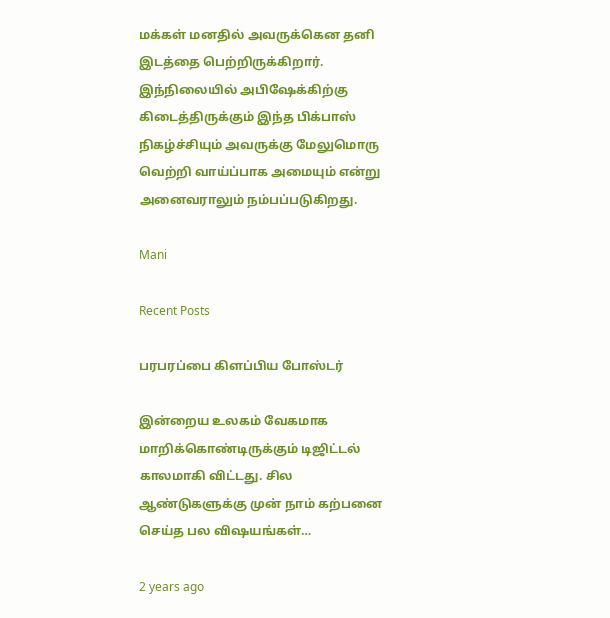மக்கள் மனதில் அவருக்கென தனி இடத்தை பெற்றிருக்கிறார். இந்நிலையில் அபிஷேக்கிற்கு கிடைத்திருக்கும் இந்த பிக்பாஸ் நிகழ்ச்சியும் அவருக்கு மேலுமொரு வெற்றி வாய்ப்பாக அமையும் என்று அனைவராலும் நம்பப்படுகிறது.

Mani

Recent Posts

பரபரப்பை கிளப்பிய போஸ்டர்

இன்றைய உலகம் வேகமாக மாறிக்கொண்டிருக்கும் டிஜிட்டல் காலமாகி விட்டது. சில ஆண்டுகளுக்கு முன் நாம் கற்பனை செய்த பல விஷயங்கள்…

2 years ago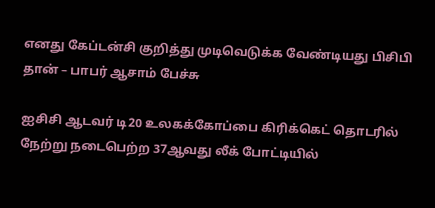எனது கேப்டன்சி குறித்து முடிவெடுக்க வேண்டியது பிசிபி தான் – பாபர் ஆசாம் பேச்சு

ஐசிசி ஆடவர் டி20 உலகக்கோப்பை கிரிக்கெட் தொடரில் நேற்று நடைபெற்ற 37ஆவது லீக் போட்டியில்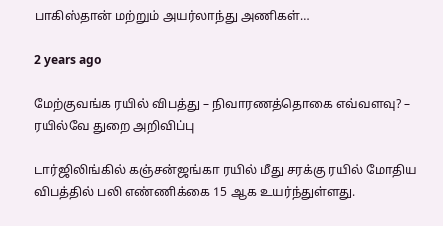பாகிஸ்தான் மற்றும் அயர்லாந்து அணிகள்…

2 years ago

மேற்குவங்க ரயில் விபத்து – நிவாரணத்தொகை எவ்வளவு? – ரயில்வே துறை அறிவிப்பு

டார்ஜிலிங்கில் கஞ்சன்ஜங்கா ரயில் மீது சரக்கு ரயில் மோதிய விபத்தில் பலி எண்ணிக்கை 15 ஆக உயர்ந்துள்ளது.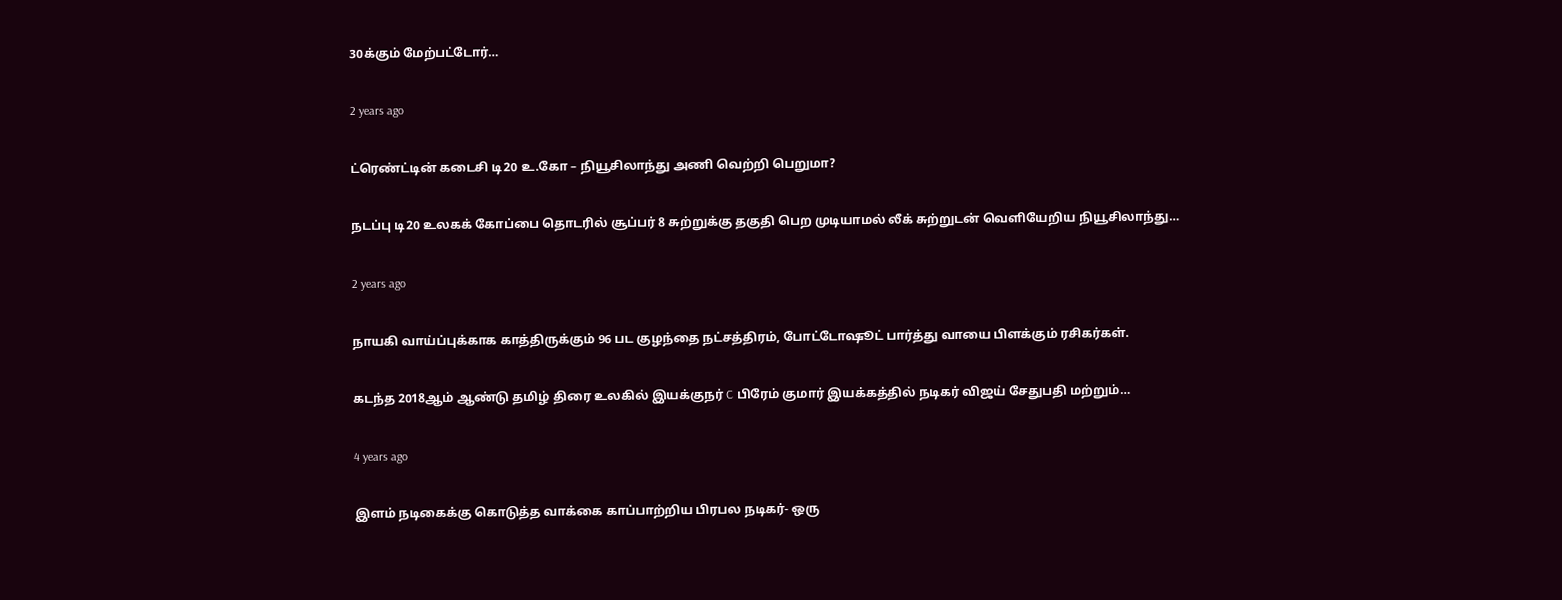30க்கும் மேற்பட்டோர்…

2 years ago

ட்ரெண்ட்டின் கடைசி டி20 உ.கோ – நியூசிலாந்து அணி வெற்றி பெறுமா?

நடப்பு டி20 உலகக் கோப்பை தொடரில் சூப்பர் 8 சுற்றுக்கு தகுதி பெற முடியாமல் லீக் சுற்றுடன் வெளியேறிய நியூசிலாந்து…

2 years ago

நாயகி வாய்ப்புக்காக காத்திருக்கும் 96 பட குழந்தை நட்சத்திரம், போட்டோஷூட் பார்த்து வாயை பிளக்கும் ரசிகர்கள்.

கடந்த 2018ஆம் ஆண்டு தமிழ் திரை உலகில் இயக்குநர் C பிரேம் குமார் இயக்கத்தில் நடிகர் விஜய் சேதுபதி மற்றும்…

4 years ago

இளம் நடிகைக்கு கொடுத்த வாக்கை காப்பாற்றிய பிரபல நடிகர்- ஒரு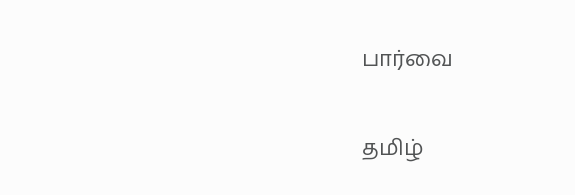பார்வை

தமிழ்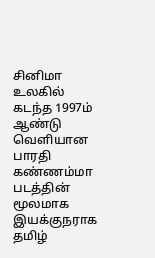சினிமா உலகில் கடந்த 1997ம் ஆண்டு வெளியான பாரதி கண்ணம்மா படத்தின் மூலமாக இயக்குநராக தமிழ்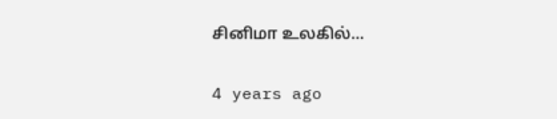சினிமா உலகில்…

4 years ago